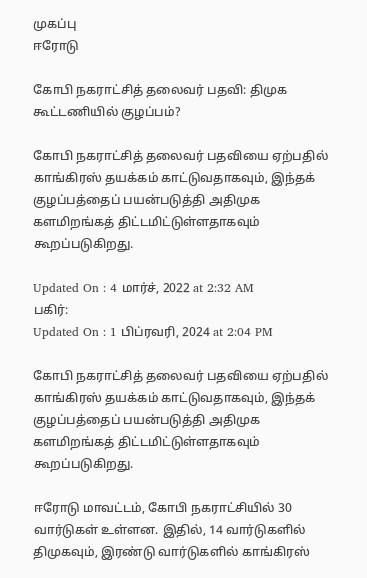முகப்பு
ஈரோடு

கோபி நகராட்சித் தலைவர் பதவி: திமுக கூட்டணியில் குழப்பம்?

கோபி நகராட்சித் தலைவர் பதவியை ஏற்பதில் காங்கிரஸ் தயக்கம் காட்டுவதாகவும், இந்தக் குழப்பத்தைப் பயன்படுத்தி அதிமுக களமிறங்கத் திட்டமிட்டுள்ளதாகவும் கூறப்படுகிறது.

Updated On : 4 மார்ச், 2022 at 2:32 AM
பகிர்:
Updated On : 1 பிப்ரவரி, 2024 at 2:04 PM

கோபி நகராட்சித் தலைவர் பதவியை ஏற்பதில் காங்கிரஸ் தயக்கம் காட்டுவதாகவும், இந்தக் குழப்பத்தைப் பயன்படுத்தி அதிமுக களமிறங்கத் திட்டமிட்டுள்ளதாகவும் கூறப்படுகிறது.

ஈரோடு மாவட்டம், கோபி நகராட்சியில் 30 வார்டுகள் உள்ளன. இதில், 14 வார்டுகளில் திமுகவும், இரண்டு வார்டுகளில் காங்கிரஸ்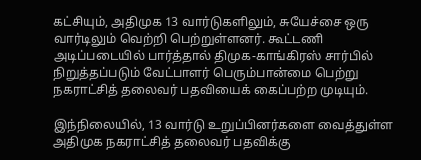கட்சியும், அதிமுக 13 வார்டுகளிலும், சுயேச்சை ஒரு வார்டிலும் வெற்றி பெற்றுள்ளனர். கூட்டணி அடிப்படையில் பார்த்தால் திமுக-காங்கிரஸ் சார்பில் நிறுத்தப்படும் வேட்பாளர் பெரும்பான்மை பெற்று நகராட்சித் தலைவர் பதவியைக் கைப்பற்ற முடியும்.

இந்நிலையில், 13 வார்டு உறுப்பினர்களை வைத்துள்ள அதிமுக நகராட்சித் தலைவர் பதவிக்கு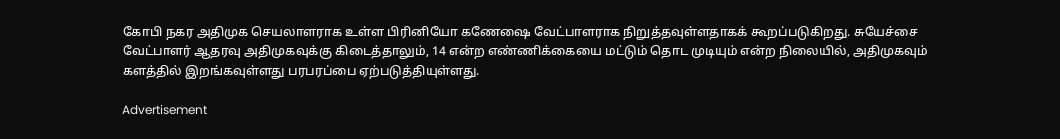கோபி நகர அதிமுக செயலாளராக உள்ள பிரினியோ கணேஷை வேட்பாளராக நிறுத்தவுள்ளதாகக் கூறப்படுகிறது. சுயேச்சை வேட்பாளர் ஆதரவு அதிமுகவுக்கு கிடைத்தாலும், 14 என்ற எண்ணிக்கையை மட்டும் தொட முடியும் என்ற நிலையில், அதிமுகவும் களத்தில் இறங்கவுள்ளது பரபரப்பை ஏற்படுத்தியுள்ளது.

Advertisement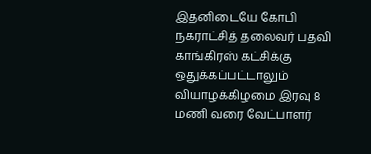இதனிடையே கோபி நகராட்சித் தலைவர் பதவி காங்கிரஸ் கட்சிக்கு ஒதுக்கப்பட்டாலும் வியாழக்கிழமை இரவு 8 மணி வரை வேட்பாளர்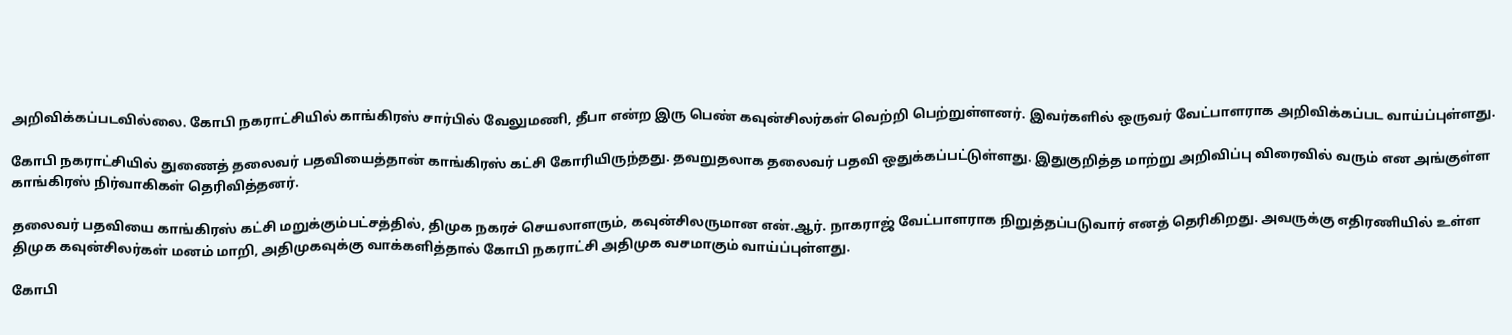அறிவிக்கப்படவில்லை. கோபி நகராட்சியில் காங்கிரஸ் சார்பில் வேலுமணி, தீபா என்ற இரு பெண் கவுன்சிலர்கள் வெற்றி பெற்றுள்ளனர். இவர்களில் ஒருவர் வேட்பாளராக அறிவிக்கப்பட வாய்ப்புள்ளது.

கோபி நகராட்சியில் துணைத் தலைவர் பதவியைத்தான் காங்கிரஸ் கட்சி கோரியிருந்தது. தவறுதலாக தலைவர் பதவி ஒதுக்கப்பட்டுள்ளது. இதுகுறித்த மாற்று அறிவிப்பு விரைவில் வரும் என அங்குள்ள காங்கிரஸ் நிர்வாகிகள் தெரிவித்தனர்.

தலைவர் பதவியை காங்கிரஸ் கட்சி மறுக்கும்பட்சத்தில், திமுக நகரச் செயலாளரும், கவுன்சிலருமான என்.ஆர். நாகராஜ் வேட்பாளராக நிறுத்தப்படுவார் எனத் தெரிகிறது. அவருக்கு எதிரணியில் உள்ள திமுக கவுன்சிலர்கள் மனம் மாறி, அதிமுகவுக்கு வாக்களித்தால் கோபி நகராட்சி அதிமுக வசமாகும் வாய்ப்புள்ளது.

கோபி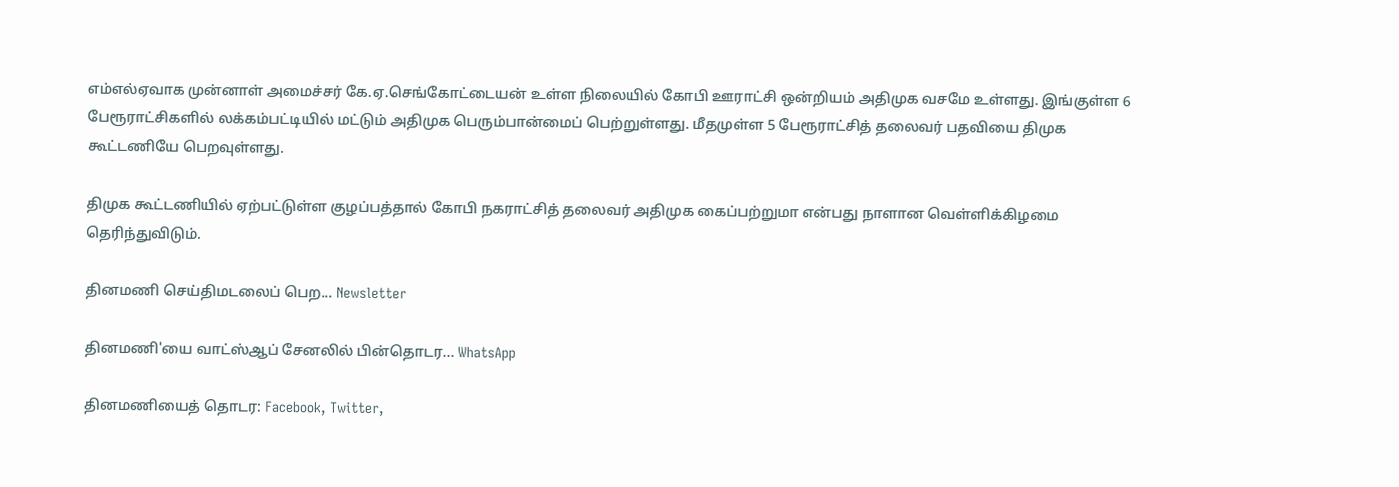எம்எல்ஏவாக முன்னாள் அமைச்சர் கே.ஏ.செங்கோட்டையன் உள்ள நிலையில் கோபி ஊராட்சி ஒன்றியம் அதிமுக வசமே உள்ளது. இங்குள்ள 6 பேரூராட்சிகளில் லக்கம்பட்டியில் மட்டும் அதிமுக பெரும்பான்மைப் பெற்றுள்ளது. மீதமுள்ள 5 பேரூராட்சித் தலைவர் பதவியை திமுக கூட்டணியே பெறவுள்ளது.

திமுக கூட்டணியில் ஏற்பட்டுள்ள குழப்பத்தால் கோபி நகராட்சித் தலைவர் அதிமுக கைப்பற்றுமா என்பது நாளான வெள்ளிக்கிழமை தெரிந்துவிடும்.

தினமணி செய்திமடலைப் பெற... Newsletter

தினமணி'யை வாட்ஸ்ஆப் சேனலில் பின்தொடர... WhatsApp

தினமணியைத் தொடர: Facebook, Twitter,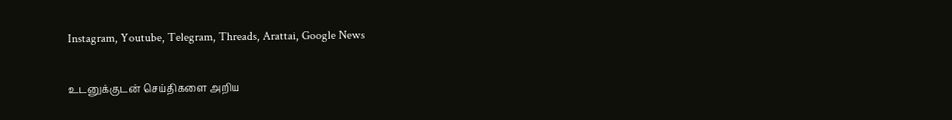Instagram, Youtube, Telegram, Threads, Arattai, Google News

உடனுக்குடன் செய்திகளை அறிய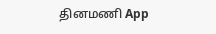தினமணி App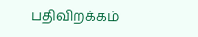பதிவிறக்கம்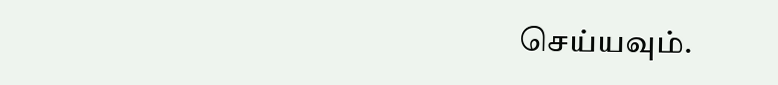செய்யவும்.